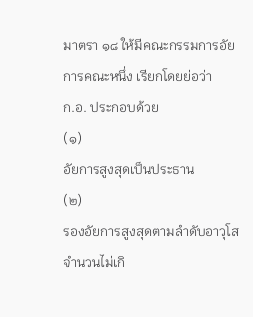มาตรา ๑๘ ให้มีคณะกรรมการอัยการคณะหนึ่ง เรียกโดยย่อว่า
ก.อ. ประกอบด้วย
(๑)
อัยการสูงสุดเป็นประธาน
(๒)
รองอัยการสูงสุดตามลำดับอาวุโสจำนวนไม่เกิ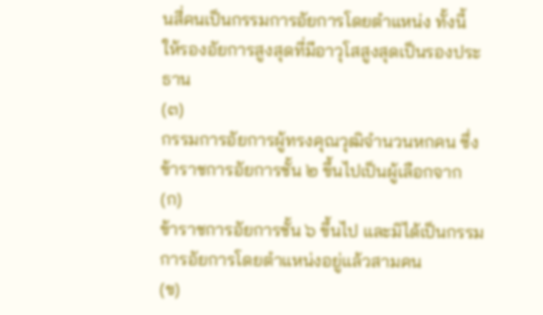นสี่คนเป็นกรรมการอัยการโดยตำแหน่ง ทั้งนี้ ให้รองอัยการสูงสุดที่มีอาวุโสสูงสุดเป็นรองประธาน
(๓)
กรรมการอัยการผู้ทรงคุณวุฒิจำนวนหกคน ซึ่งข้าราชการอัยการชั้น ๒ ขึ้นไปเป็นผู้เลือกจาก
(ก)
ข้าราชการอัยการชั้น ๖ ขึ้นไป และมิได้เป็นกรรมการอัยการโดยตำแหน่งอยู่แล้วสามคน
(ข)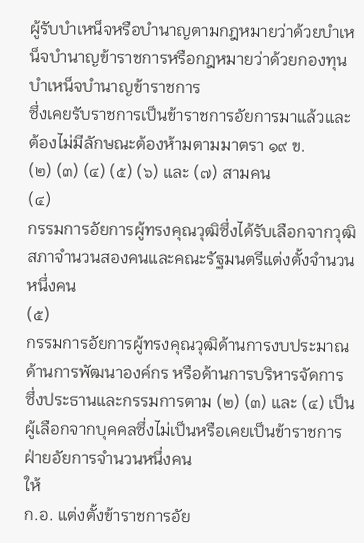ผู้รับบำเหน็จหรือบำนาญตามกฎหมายว่าด้วยบำเหน็จบำนาญข้าราชการหรือกฎหมายว่าด้วยกองทุนบำเหน็จบำนาญข้าราชการ
ซึ่งเคยรับราชการเป็นข้าราชการอัยการมาแล้วและต้องไม่มีลักษณะต้องห้ามตามมาตรา ๑๙ ข.
(๒) (๓) (๔) (๕) (๖) และ (๗) สามคน
(๔)
กรรมการอัยการผู้ทรงคุณวุฒิซึ่งได้รับเลือกจากวุฒิสภาจำนวนสองคนและคณะรัฐมนตรีแต่งตั้งจำนวนหนึ่งคน
(๕)
กรรมการอัยการผู้ทรงคุณวุฒิด้านการงบประมาณ ด้านการพัฒนาองค์กร หรือด้านการบริหารจัดการ
ซึ่งประธานและกรรมการตาม (๒) (๓) และ (๔) เป็นผู้เลือกจากบุคคลซึ่งไม่เป็นหรือเคยเป็นข้าราชการฝ่ายอัยการจำนวนหนึ่งคน
ให้
ก.อ. แต่งตั้งข้าราชการอัย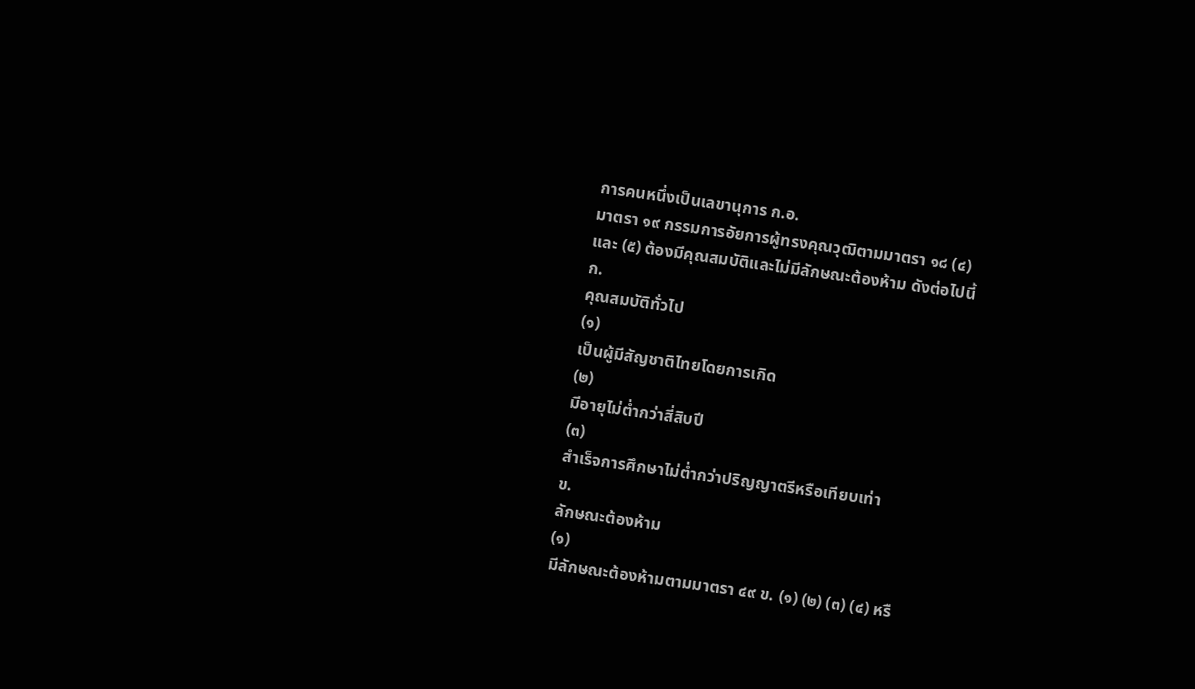การคนหนึ่งเป็นเลขานุการ ก.อ.
มาตรา ๑๙ กรรมการอัยการผู้ทรงคุณวุฒิตามมาตรา ๑๘ (๔)
และ (๕) ต้องมีคุณสมบัติและไม่มีลักษณะต้องห้าม ดังต่อไปนี้
ก.
คุณสมบัติทั่วไป
(๑)
เป็นผู้มีสัญชาติไทยโดยการเกิด
(๒)
มีอายุไม่ต่ำกว่าสี่สิบปี
(๓)
สำเร็จการศึกษาไม่ต่ำกว่าปริญญาตรีหรือเทียบเท่า
ข.
ลักษณะต้องห้าม
(๑)
มีลักษณะต้องห้ามตามมาตรา ๔๙ ข. (๑) (๒) (๓) (๔) หรื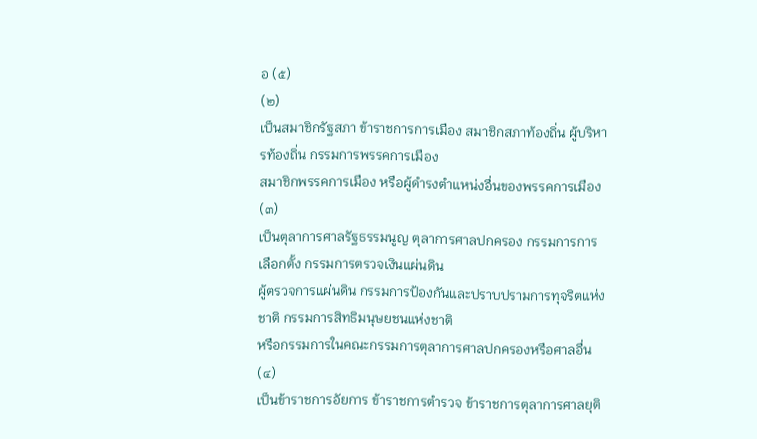อ (๕)
(๒)
เป็นสมาชิกรัฐสภา ข้าราชการการเมือง สมาชิกสภาท้องถิ่น ผู้บริหารท้องถิ่น กรรมการพรรคการเมือง
สมาชิกพรรคการเมือง หรือผู้ดำรงตำแหน่งอื่นของพรรคการเมือง
(๓)
เป็นตุลาการศาลรัฐธรรมนูญ ตุลาการศาลปกครอง กรรมการการเลือกตั้ง กรรมการตรวจเงินแผ่นดิน
ผู้ตรวจการแผ่นดิน กรรมการป้องกันและปราบปรามการทุจริตแห่งชาติ กรรมการสิทธิมนุษยชนแห่งชาติ
หรือกรรมการในคณะกรรมการตุลาการศาลปกครองหรือศาลอื่น
(๔)
เป็นข้าราชการอัยการ ข้าราชการตำรวจ ข้าราชการตุลาการศาลยุติ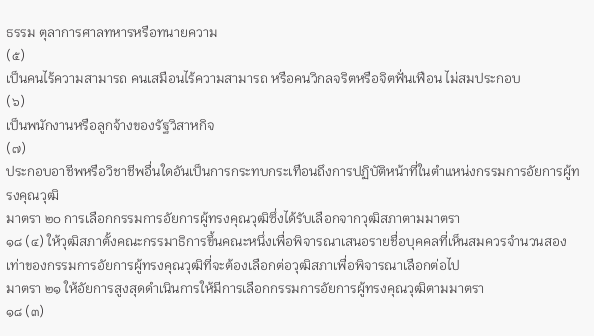ธรรม ตุลาการศาลทหารหรือทนายความ
(๕)
เป็นคนไร้ความสามารถ คนเสมือนไร้ความสามารถ หรือคนวิกลจริตหรือจิตฟั่นเฟือน ไม่สมประกอบ
(๖)
เป็นพนักงานหรือลูกจ้างของรัฐวิสาหกิจ
(๗)
ประกอบอาชีพหรือวิชาชีพอื่นใดอันเป็นการกระทบกระเทือนถึงการปฏิบัติหน้าที่ในตำแหน่งกรรมการอัยการผู้ทรงคุณวุฒิ
มาตรา ๒๐ การเลือกกรรมการอัยการผู้ทรงคุณวุฒิซึ่งได้รับเลือกจากวุฒิสภาตามมาตรา
๑๘ (๔) ให้วุฒิสภาตั้งคณะกรรมาธิการขึ้นคณะหนึ่งเพื่อพิจารณาเสนอรายชื่อบุคคลที่เห็นสมควรจำนวนสองเท่าของกรรมการอัยการผู้ทรงคุณวุฒิที่จะต้องเลือกต่อวุฒิสภาเพื่อพิจารณาเลือกต่อไป
มาตรา ๒๑ ให้อัยการสูงสุดดำเนินการให้มีการเลือกกรรมการอัยการผู้ทรงคุณวุฒิตามมาตรา
๑๘ (๓)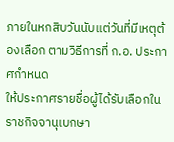ภายในหกสิบวันนับแต่วันที่มีเหตุต้องเลือก ตามวิธีการที่ ก.อ. ประกาศกำหนด
ให้ประกาศรายชื่อผู้ได้รับเลือกในราชกิจจานุเบกษา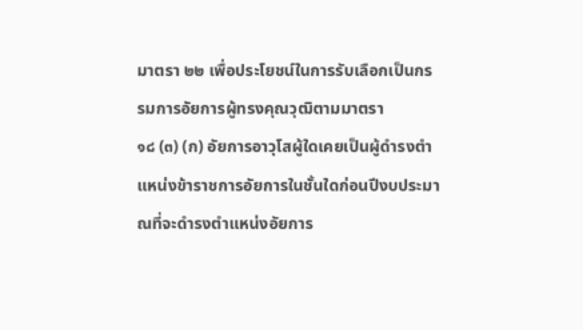มาตรา ๒๒ เพื่อประโยชน์ในการรับเลือกเป็นกรรมการอัยการผู้ทรงคุณวุฒิตามมาตรา
๑๘ (๓) (ก) อัยการอาวุโสผู้ใดเคยเป็นผู้ดำรงตำแหน่งข้าราชการอัยการในชั้นใดก่อนปีงบประมาณที่จะดำรงตำแหน่งอัยการ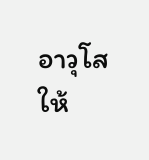อาวุโส
ให้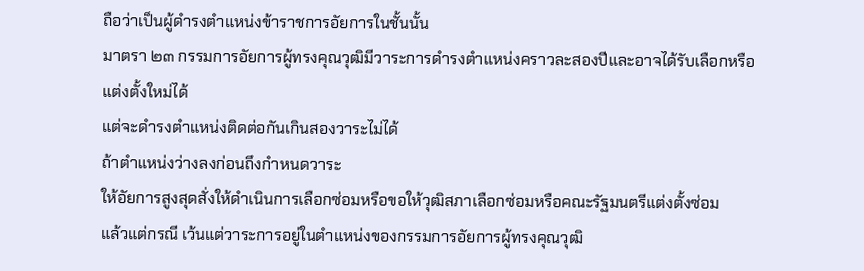ถือว่าเป็นผู้ดำรงตำแหน่งข้าราชการอัยการในชั้นนั้น
มาตรา ๒๓ กรรมการอัยการผู้ทรงคุณวุฒิมีวาระการดำรงตำแหน่งคราวละสองปีและอาจได้รับเลือกหรือแต่งตั้งใหม่ได้
แต่จะดำรงตำแหน่งติดต่อกันเกินสองวาระไม่ได้
ถ้าตำแหน่งว่างลงก่อนถึงกำหนดวาระ
ให้อัยการสูงสุดสั่งให้ดำเนินการเลือกซ่อมหรือขอให้วุฒิสภาเลือกซ่อมหรือคณะรัฐมนตรีแต่งตั้งซ่อม
แล้วแต่กรณี เว้นแต่วาระการอยู่ในตำแหน่งของกรรมการอัยการผู้ทรงคุณวุฒิ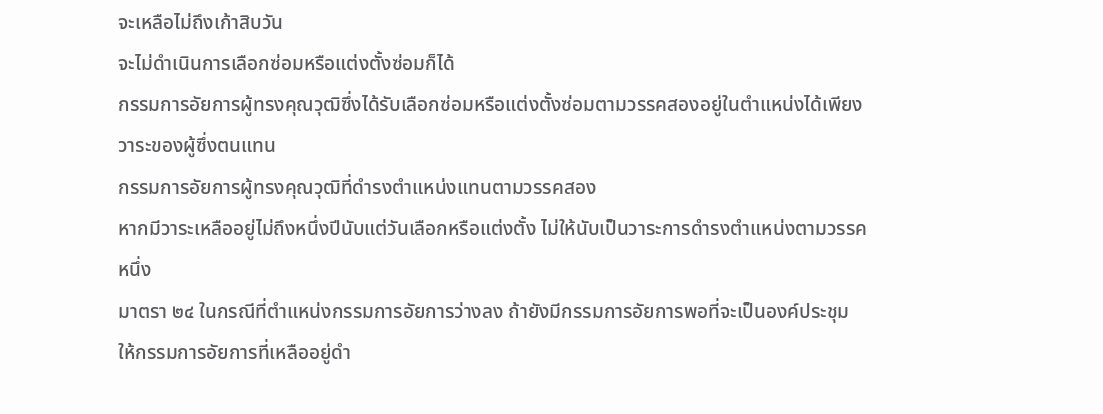จะเหลือไม่ถึงเก้าสิบวัน
จะไม่ดำเนินการเลือกซ่อมหรือแต่งตั้งซ่อมก็ได้
กรรมการอัยการผู้ทรงคุณวุฒิซึ่งได้รับเลือกซ่อมหรือแต่งตั้งซ่อมตามวรรคสองอยู่ในตำแหน่งได้เพียงวาระของผู้ซึ่งตนแทน
กรรมการอัยการผู้ทรงคุณวุฒิที่ดำรงตำแหน่งแทนตามวรรคสอง
หากมีวาระเหลืออยู่ไม่ถึงหนึ่งปีนับแต่วันเลือกหรือแต่งตั้ง ไม่ให้นับเป็นวาระการดำรงตำแหน่งตามวรรคหนึ่ง
มาตรา ๒๔ ในกรณีที่ตำแหน่งกรรมการอัยการว่างลง ถ้ายังมีกรรมการอัยการพอที่จะเป็นองค์ประชุม
ให้กรรมการอัยการที่เหลืออยู่ดำ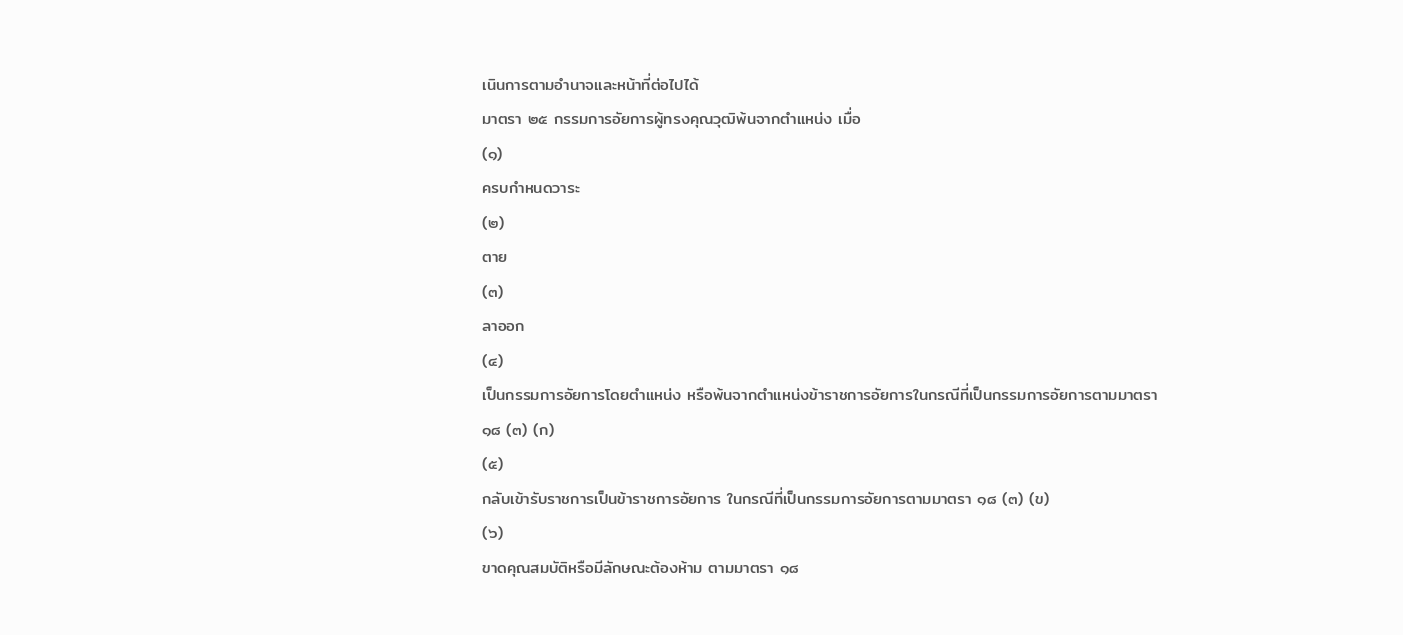เนินการตามอำนาจและหน้าที่ต่อไปได้
มาตรา ๒๕ กรรมการอัยการผู้ทรงคุณวุฒิพ้นจากตำแหน่ง เมื่อ
(๑)
ครบกำหนดวาระ
(๒)
ตาย
(๓)
ลาออก
(๔)
เป็นกรรมการอัยการโดยตำแหน่ง หรือพ้นจากตำแหน่งข้าราชการอัยการในกรณีที่เป็นกรรมการอัยการตามมาตรา
๑๘ (๓) (ก)
(๕)
กลับเข้ารับราชการเป็นข้าราชการอัยการ ในกรณีที่เป็นกรรมการอัยการตามมาตรา ๑๘ (๓) (ข)
(๖)
ขาดคุณสมบัติหรือมีลักษณะต้องห้าม ตามมาตรา ๑๘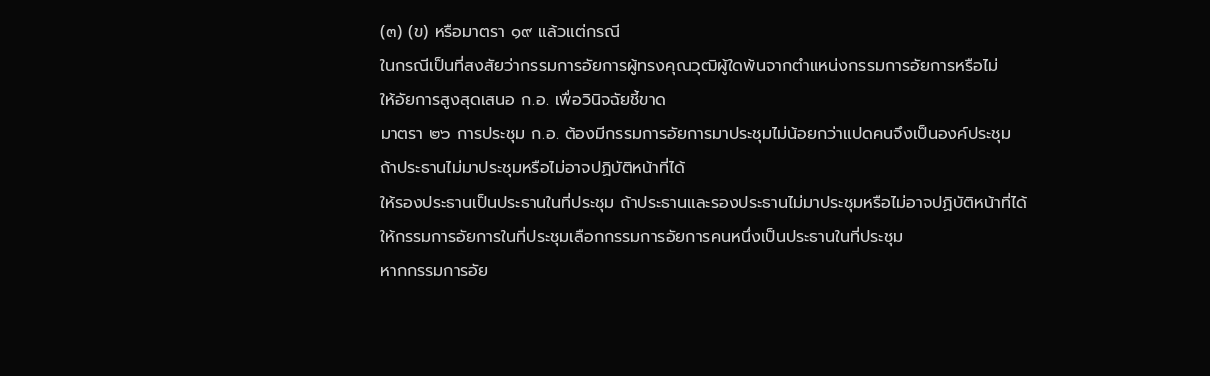(๓) (ข) หรือมาตรา ๑๙ แล้วแต่กรณี
ในกรณีเป็นที่สงสัยว่ากรรมการอัยการผู้ทรงคุณวุฒิผู้ใดพ้นจากตำแหน่งกรรมการอัยการหรือไม่
ให้อัยการสูงสุดเสนอ ก.อ. เพื่อวินิจฉัยชี้ขาด
มาตรา ๒๖ การประชุม ก.อ. ต้องมีกรรมการอัยการมาประชุมไม่น้อยกว่าแปดคนจึงเป็นองค์ประชุม
ถ้าประธานไม่มาประชุมหรือไม่อาจปฏิบัติหน้าที่ได้
ให้รองประธานเป็นประธานในที่ประชุม ถ้าประธานและรองประธานไม่มาประชุมหรือไม่อาจปฏิบัติหน้าที่ได้
ให้กรรมการอัยการในที่ประชุมเลือกกรรมการอัยการคนหนึ่งเป็นประธานในที่ประชุม
หากกรรมการอัย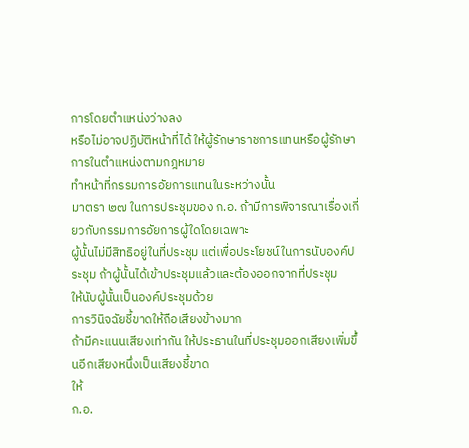การโดยตำแหน่งว่างลง
หรือไม่อาจปฏิบัติหน้าที่ได้ ให้ผู้รักษาราชการแทนหรือผู้รักษาการในตำแหน่งตามกฎหมาย
ทำหน้าที่กรรมการอัยการแทนในระหว่างนั้น
มาตรา ๒๗ ในการประชุมของ ก.อ. ถ้ามีการพิจารณาเรื่องเกี่ยวกับกรรมการอัยการผู้ใดโดยเฉพาะ
ผู้นั้นไม่มีสิทธิอยู่ในที่ประชุม แต่เพื่อประโยชน์ในการนับองค์ประชุม ถ้าผู้นั้นได้เข้าประชุมแล้วและต้องออกจากที่ประชุม
ให้นับผู้นั้นเป็นองค์ประชุมด้วย
การวินิจฉัยชี้ขาดให้ถือเสียงข้างมาก
ถ้ามีคะแนนเสียงเท่ากัน ให้ประธานในที่ประชุมออกเสียงเพิ่มขึ้นอีกเสียงหนึ่งเป็นเสียงชี้ขาด
ให้
ก.อ.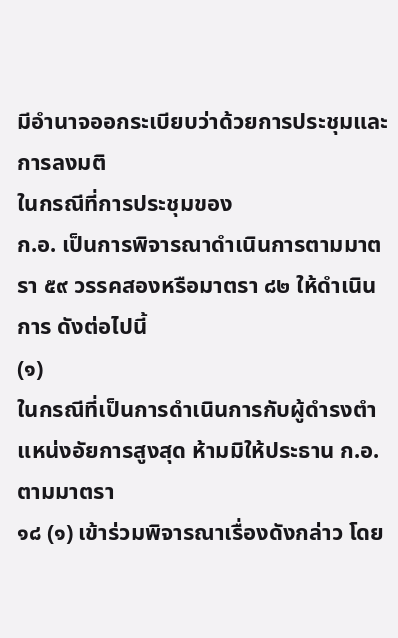มีอำนาจออกระเบียบว่าด้วยการประชุมและการลงมติ
ในกรณีที่การประชุมของ
ก.อ. เป็นการพิจารณาดำเนินการตามมาตรา ๕๙ วรรคสองหรือมาตรา ๘๒ ให้ดำเนินการ ดังต่อไปนี้
(๑)
ในกรณีที่เป็นการดำเนินการกับผู้ดำรงตำแหน่งอัยการสูงสุด ห้ามมิให้ประธาน ก.อ. ตามมาตรา
๑๘ (๑) เข้าร่วมพิจารณาเรื่องดังกล่าว โดย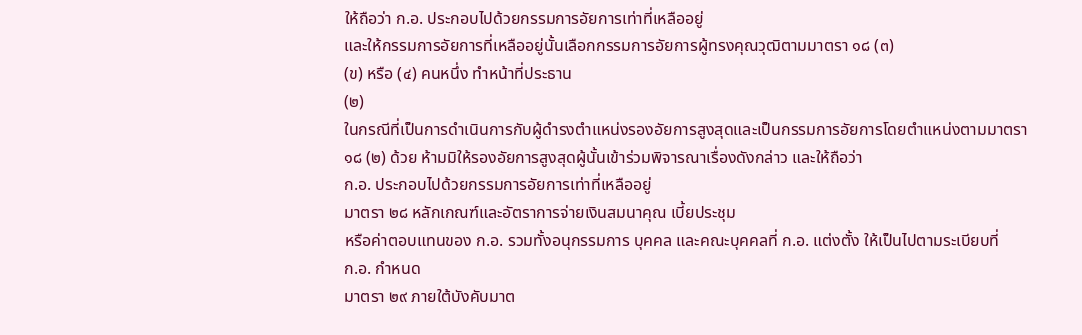ให้ถือว่า ก.อ. ประกอบไปด้วยกรรมการอัยการเท่าที่เหลืออยู่
และให้กรรมการอัยการที่เหลืออยู่นั้นเลือกกรรมการอัยการผู้ทรงคุณวุฒิตามมาตรา ๑๘ (๓)
(ข) หรือ (๔) คนหนึ่ง ทำหน้าที่ประธาน
(๒)
ในกรณีที่เป็นการดำเนินการกับผู้ดำรงตำแหน่งรองอัยการสูงสุดและเป็นกรรมการอัยการโดยตำแหน่งตามมาตรา
๑๘ (๒) ด้วย ห้ามมิให้รองอัยการสูงสุดผู้นั้นเข้าร่วมพิจารณาเรื่องดังกล่าว และให้ถือว่า
ก.อ. ประกอบไปด้วยกรรมการอัยการเท่าที่เหลืออยู่
มาตรา ๒๘ หลักเกณฑ์และอัตราการจ่ายเงินสมนาคุณ เบี้ยประชุม
หรือค่าตอบแทนของ ก.อ. รวมทั้งอนุกรรมการ บุคคล และคณะบุคคลที่ ก.อ. แต่งตั้ง ให้เป็นไปตามระเบียบที่
ก.อ. กำหนด
มาตรา ๒๙ ภายใต้บังคับมาต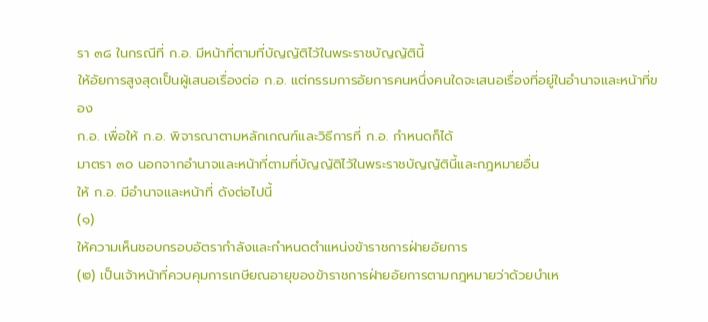รา ๓๘ ในกรณีที่ ก.อ. มีหน้าที่ตามที่บัญญัติไว้ในพระราชบัญญัตินี้
ให้อัยการสูงสุดเป็นผู้เสนอเรื่องต่อ ก.อ. แต่กรรมการอัยการคนหนึ่งคนใดจะเสนอเรื่องที่อยู่ในอำนาจและหน้าที่ของ
ก.อ. เพื่อให้ ก.อ. พิจารณาตามหลักเกณฑ์และวิธีการที่ ก.อ. กำหนดก็ได้
มาตรา ๓๐ นอกจากอำนาจและหน้าที่ตามที่บัญญัติไว้ในพระราชบัญญัตินี้และกฎหมายอื่น
ให้ ก.อ. มีอำนาจและหน้าที่ ดังต่อไปนี้
(๑)
ให้ความเห็นชอบกรอบอัตรากำลังและกำหนดตำแหน่งข้าราชการฝ่ายอัยการ
(๒) เป็นเจ้าหน้าที่ควบคุมการเกษียณอายุของข้าราชการฝ่ายอัยการตามกฎหมายว่าด้วยบำเห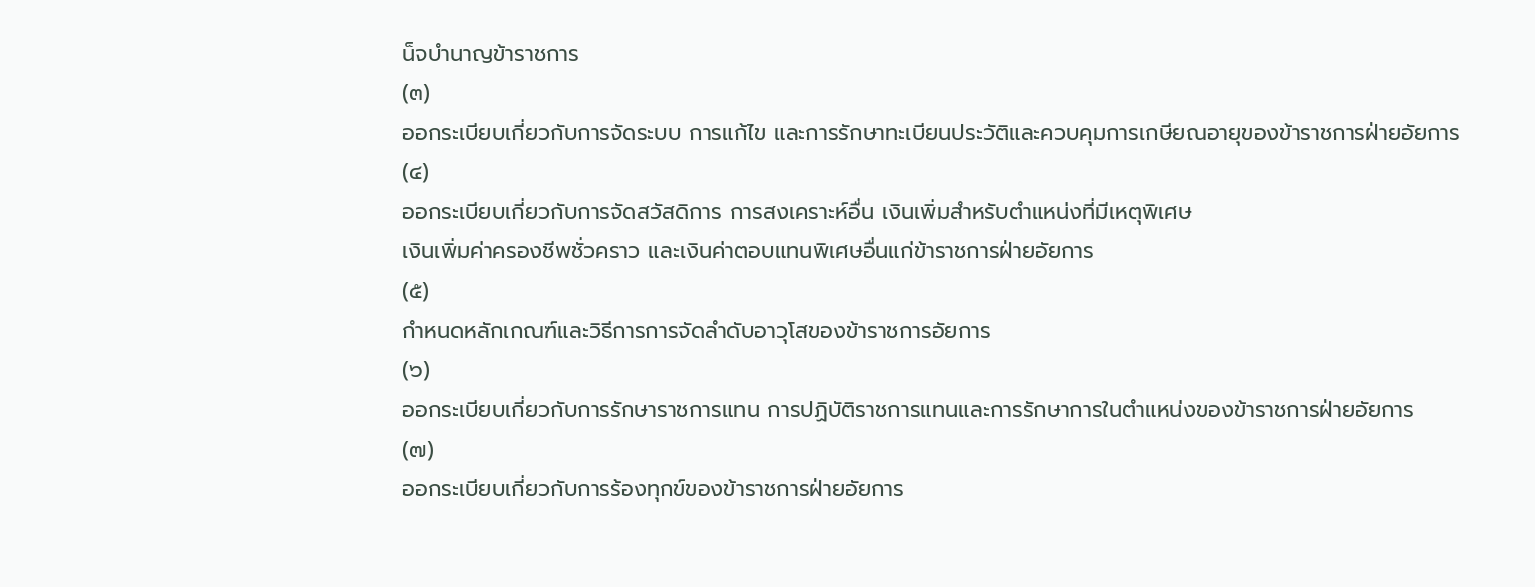น็จบำนาญข้าราชการ
(๓)
ออกระเบียบเกี่ยวกับการจัดระบบ การแก้ไข และการรักษาทะเบียนประวัติและควบคุมการเกษียณอายุของข้าราชการฝ่ายอัยการ
(๔)
ออกระเบียบเกี่ยวกับการจัดสวัสดิการ การสงเคราะห์อื่น เงินเพิ่มสำหรับตำแหน่งที่มีเหตุพิเศษ
เงินเพิ่มค่าครองชีพชั่วคราว และเงินค่าตอบแทนพิเศษอื่นแก่ข้าราชการฝ่ายอัยการ
(๕)
กำหนดหลักเกณฑ์และวิธีการการจัดลำดับอาวุโสของข้าราชการอัยการ
(๖)
ออกระเบียบเกี่ยวกับการรักษาราชการแทน การปฏิบัติราชการแทนและการรักษาการในตำแหน่งของข้าราชการฝ่ายอัยการ
(๗)
ออกระเบียบเกี่ยวกับการร้องทุกข์ของข้าราชการฝ่ายอัยการ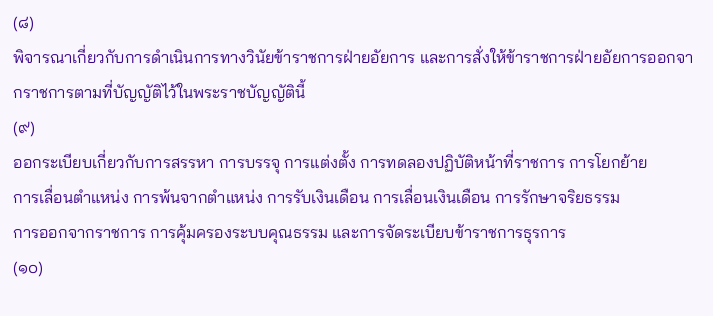(๘)
พิจารณาเกี่ยวกับการดำเนินการทางวินัยข้าราชการฝ่ายอัยการ และการสั่งให้ข้าราชการฝ่ายอัยการออกจากราชการตามที่บัญญัติไว้ในพระราชบัญญัตินี้
(๙)
ออกระเบียบเกี่ยวกับการสรรหา การบรรจุ การแต่งตั้ง การทดลองปฏิบัติหน้าที่ราชการ การโยกย้าย
การเลื่อนตำแหน่ง การพ้นจากตำแหน่ง การรับเงินเดือน การเลื่อนเงินเดือน การรักษาจริยธรรม
การออกจากราชการ การคุ้มครองระบบคุณธรรม และการจัดระเบียบข้าราชการธุรการ
(๑๐)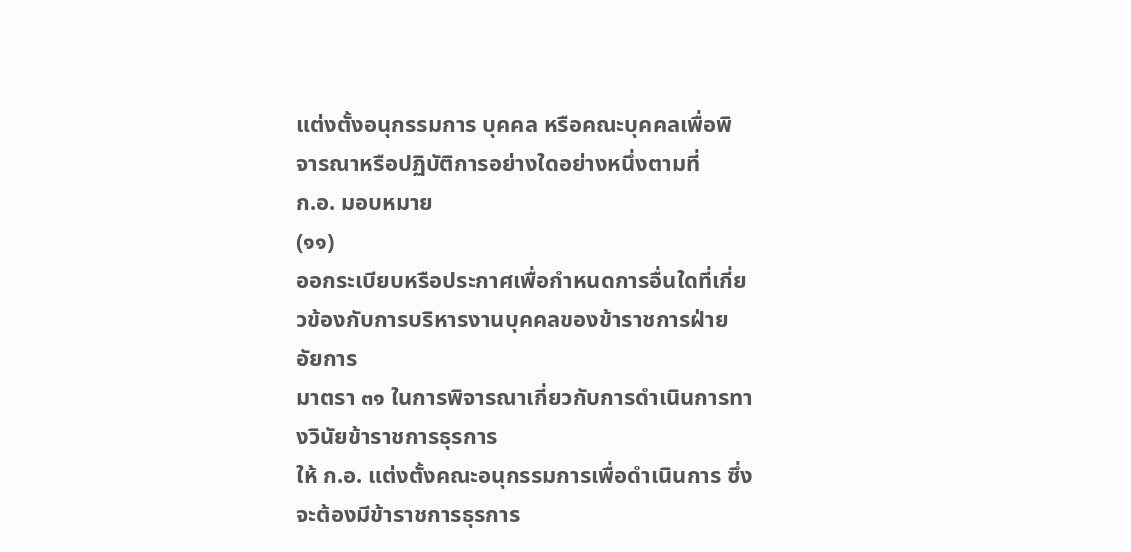แต่งตั้งอนุกรรมการ บุคคล หรือคณะบุคคลเพื่อพิจารณาหรือปฏิบัติการอย่างใดอย่างหนึ่งตามที่
ก.อ. มอบหมาย
(๑๑)
ออกระเบียบหรือประกาศเพื่อกำหนดการอื่นใดที่เกี่ยวข้องกับการบริหารงานบุคคลของข้าราชการฝ่ายอัยการ
มาตรา ๓๑ ในการพิจารณาเกี่ยวกับการดำเนินการทางวินัยข้าราชการธุรการ
ให้ ก.อ. แต่งตั้งคณะอนุกรรมการเพื่อดำเนินการ ซึ่งจะต้องมีข้าราชการธุรการ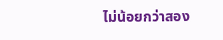ไม่น้อยกว่าสอง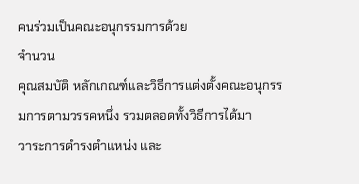คนร่วมเป็นคณะอนุกรรมการด้วย
จำนวน
คุณสมบัติ หลักเกณฑ์และวิธีการแต่งตั้งคณะอนุกรรมการตามวรรคหนึ่ง รวมตลอดทั้งวิธีการได้มา
วาระการดำรงตำแหน่ง และ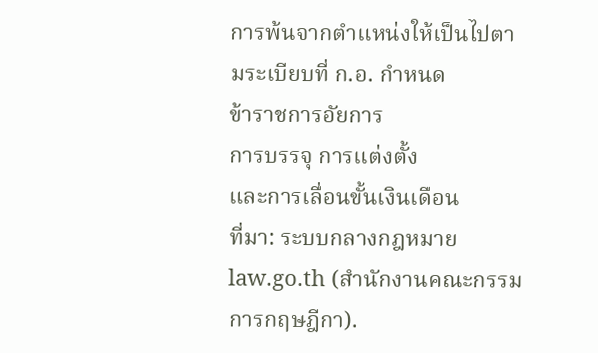การพ้นจากตำแหน่งให้เป็นไปตามระเบียบที่ ก.อ. กำหนด
ข้าราชการอัยการ
การบรรจุ การแต่งตั้ง
และการเลื่อนขั้นเงินเดือน
ที่มา: ระบบกลางกฎหมาย law.go.th (สำนักงานคณะกรรมการกฤษฎีกา).